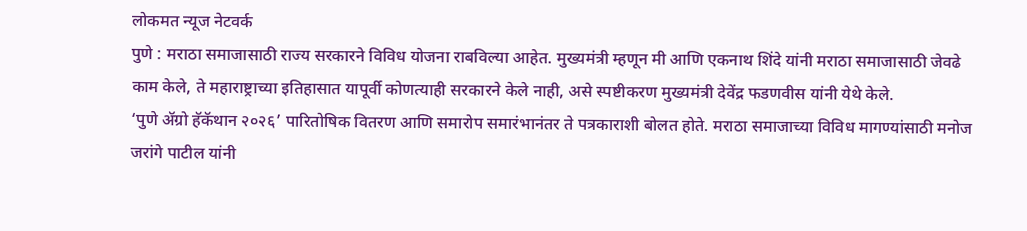लोकमत न्यूज नेटवर्क
पुणे : मराठा समाजासाठी राज्य सरकारने विविध योजना राबविल्या आहेत. मुख्यमंत्री म्हणून मी आणि एकनाथ शिंदे यांनी मराठा समाजासाठी जेवढे काम केले, ते महाराष्ट्राच्या इतिहासात यापूर्वी कोणत्याही सरकारने केले नाही, असे स्पष्टीकरण मुख्यमंत्री देवेंद्र फडणवीस यांनी येथे केले.
‘पुणे ॲग्रो हॅकॅथान २०२६’ पारितोषिक वितरण आणि समारोप समारंभानंतर ते पत्रकाराशी बोलत होते. मराठा समाजाच्या विविध मागण्यांसाठी मनोज जरांगे पाटील यांनी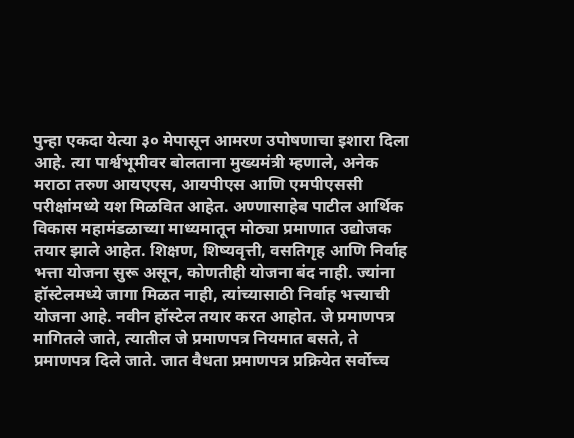पुन्हा एकदा येत्या ३० मेपासून आमरण उपोषणाचा इशारा दिला आहे. त्या पार्श्वभूमीवर बोलताना मुख्यमंत्री म्हणाले, अनेक मराठा तरुण आयएएस, आयपीएस आणि एमपीएससी परीक्षांमध्ये यश मिळवित आहेत. अण्णासाहेब पाटील आर्थिक विकास महामंडळाच्या माध्यमातून मोठ्या प्रमाणात उद्योजक तयार झाले आहेत. शिक्षण, शिष्यवृत्ती, वसतिगृह आणि निर्वाह भत्ता योजना सुरू असून, कोणतीही योजना बंद नाही. ज्यांना हॉस्टेलमध्ये जागा मिळत नाही, त्यांच्यासाठी निर्वाह भत्त्याची योजना आहे. नवीन हॉस्टेल तयार करत आहोत. जे प्रमाणपत्र मागितले जाते, त्यातील जे प्रमाणपत्र नियमात बसते, ते प्रमाणपत्र दिले जाते. जात वैधता प्रमाणपत्र प्रक्रियेत सर्वोच्च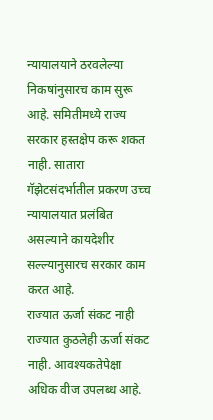न्यायालयाने ठरवलेल्या निकषांनुसारच काम सुरू आहे. समितीमध्ये राज्य सरकार हस्तक्षेप करू शकत नाही. सातारा गॅझेटसंदर्भातील प्रकरण उच्च न्यायालयात प्रलंबित असल्याने कायदेशीर सल्ल्यानुसारच सरकार काम करत आहे.
राज्यात ऊर्जा संकट नाही
राज्यात कुठलेही ऊर्जा संकट नाही. आवश्यकतेपेक्षा अधिक वीज उपलब्ध आहे.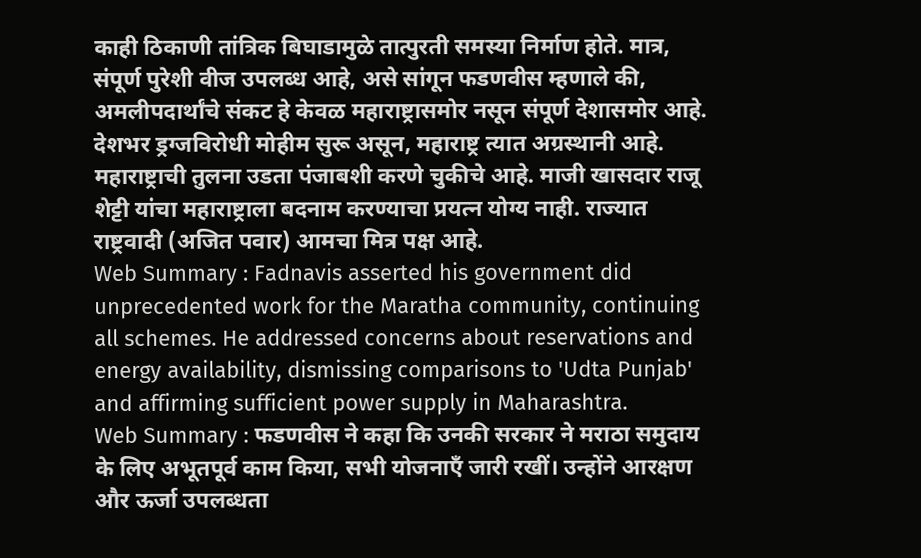काही ठिकाणी तांत्रिक बिघाडामुळे तात्पुरती समस्या निर्माण होते. मात्र, संपूर्ण पुरेशी वीज उपलब्ध आहे, असे सांगून फडणवीस म्हणाले की, अमलीपदार्थांचे संकट हे केवळ महाराष्ट्रासमोर नसून संपूर्ण देशासमोर आहे.
देशभर ड्रग्जविरोधी मोहीम सुरू असून, महाराष्ट्र त्यात अग्रस्थानी आहे. महाराष्ट्राची तुलना उडता पंजाबशी करणे चुकीचे आहे. माजी खासदार राजू शेट्टी यांचा महाराष्ट्राला बदनाम करण्याचा प्रयत्न योग्य नाही. राज्यात राष्ट्रवादी (अजित पवार) आमचा मित्र पक्ष आहे.
Web Summary : Fadnavis asserted his government did unprecedented work for the Maratha community, continuing all schemes. He addressed concerns about reservations and energy availability, dismissing comparisons to 'Udta Punjab' and affirming sufficient power supply in Maharashtra.
Web Summary : फडणवीस ने कहा कि उनकी सरकार ने मराठा समुदाय के लिए अभूतपूर्व काम किया, सभी योजनाएँ जारी रखीं। उन्होंने आरक्षण और ऊर्जा उपलब्धता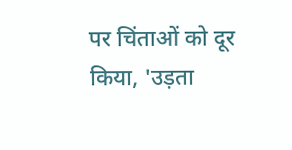पर चिंताओं को दूर किया, 'उड़ता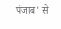पंजाब' से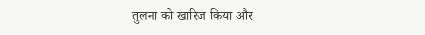तुलना को खारिज किया और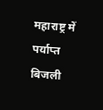महाराष्ट्र में पर्याप्त बिजली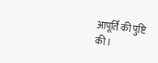आपूर्ति की पुष्टि की।